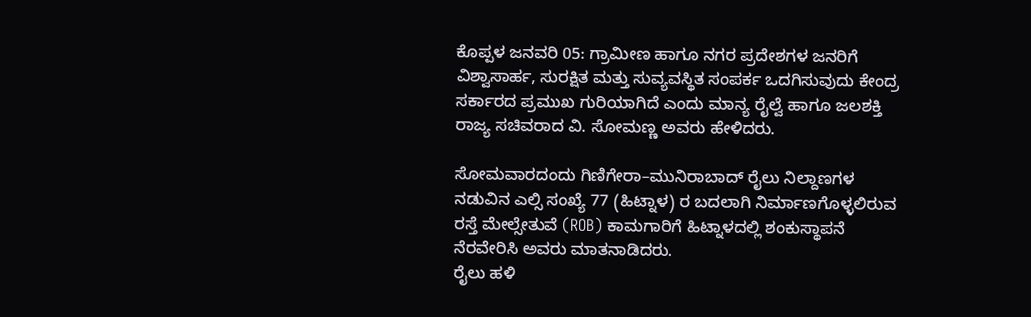ಕೊಪ್ಪಳ ಜನವರಿ 05: ಗ್ರಾಮೀಣ ಹಾಗೂ ನಗರ ಪ್ರದೇಶಗಳ ಜನರಿಗೆ ವಿಶ್ವಾಸಾರ್ಹ, ಸುರಕ್ಷಿತ ಮತ್ತು ಸುವ್ಯವಸ್ಥಿತ ಸಂಪರ್ಕ ಒದಗಿಸುವುದು ಕೇಂದ್ರ ಸರ್ಕಾರದ ಪ್ರಮುಖ ಗುರಿಯಾಗಿದೆ ಎಂದು ಮಾನ್ಯ ರೈಲ್ವೆ ಹಾಗೂ ಜಲಶಕ್ತಿ ರಾಜ್ಯ ಸಚಿವರಾದ ವಿ. ಸೋಮಣ್ಣ ಅವರು ಹೇಳಿದರು.

ಸೋಮವಾರದಂದು ಗಿಣಿಗೇರಾ–ಮುನಿರಾಬಾದ್ ರೈಲು ನಿಲ್ದಾಣಗಳ ನಡುವಿನ ಎಲ್ಸಿ ಸಂಖ್ಯೆ 77 (ಹಿಟ್ನಾಳ) ರ ಬದಲಾಗಿ ನಿರ್ಮಾಣಗೊಳ್ಳಲಿರುವ ರಸ್ತೆ ಮೇಲ್ಸೇತುವೆ (ROB) ಕಾಮಗಾರಿಗೆ ಹಿಟ್ನಾಳದಲ್ಲಿ ಶಂಕುಸ್ಥಾಪನೆ ನೆರವೇರಿಸಿ ಅವರು ಮಾತನಾಡಿದರು.
ರೈಲು ಹಳಿ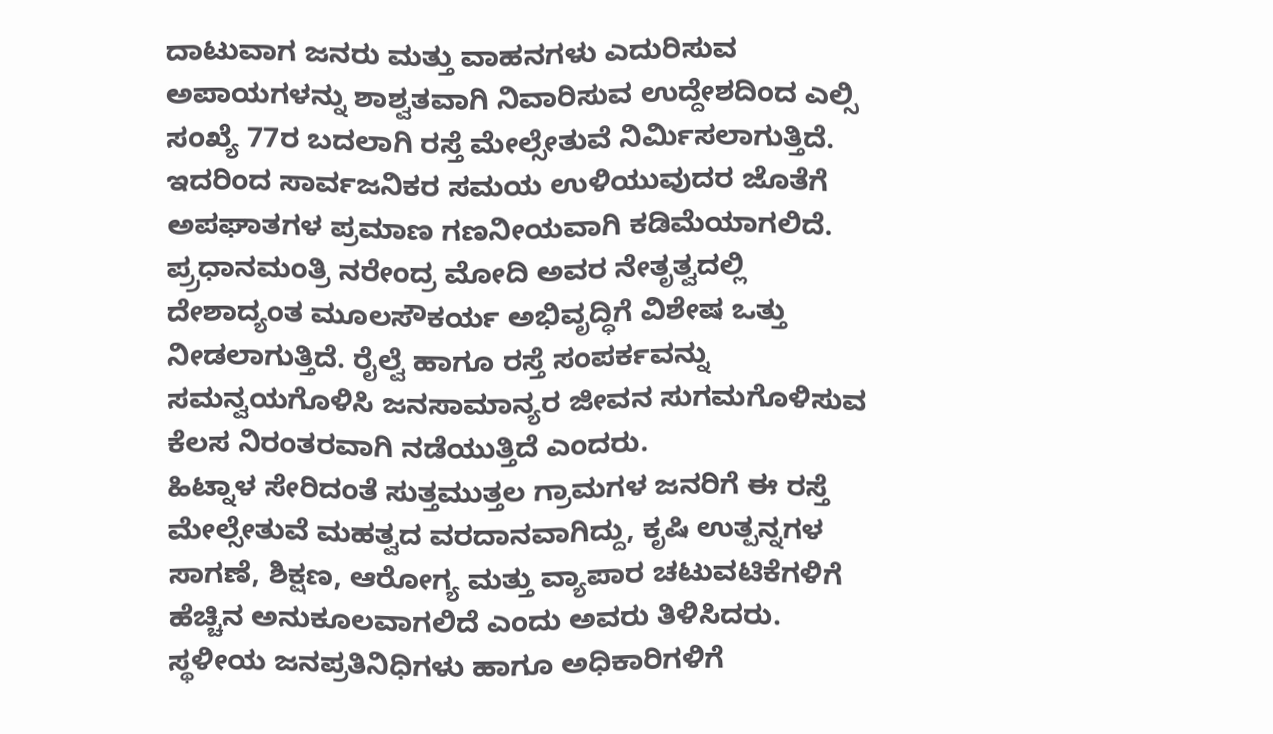ದಾಟುವಾಗ ಜನರು ಮತ್ತು ವಾಹನಗಳು ಎದುರಿಸುವ ಅಪಾಯಗಳನ್ನು ಶಾಶ್ವತವಾಗಿ ನಿವಾರಿಸುವ ಉದ್ದೇಶದಿಂದ ಎಲ್ಸಿ ಸಂಖ್ಯೆ 77ರ ಬದಲಾಗಿ ರಸ್ತೆ ಮೇಲ್ಸೇತುವೆ ನಿರ್ಮಿಸಲಾಗುತ್ತಿದೆ. ಇದರಿಂದ ಸಾರ್ವಜನಿಕರ ಸಮಯ ಉಳಿಯುವುದರ ಜೊತೆಗೆ ಅಪಘಾತಗಳ ಪ್ರಮಾಣ ಗಣನೀಯವಾಗಿ ಕಡಿಮೆಯಾಗಲಿದೆ. ಪ್ರ್ರಧಾನಮಂತ್ರಿ ನರೇಂದ್ರ ಮೋದಿ ಅವರ ನೇತೃತ್ವದಲ್ಲಿ ದೇಶಾದ್ಯಂತ ಮೂಲಸೌಕರ್ಯ ಅಭಿವೃದ್ಧಿಗೆ ವಿಶೇಷ ಒತ್ತು ನೀಡಲಾಗುತ್ತಿದೆ. ರೈಲ್ವೆ ಹಾಗೂ ರಸ್ತೆ ಸಂಪರ್ಕವನ್ನು ಸಮನ್ವಯಗೊಳಿಸಿ ಜನಸಾಮಾನ್ಯರ ಜೀವನ ಸುಗಮಗೊಳಿಸುವ ಕೆಲಸ ನಿರಂತರವಾಗಿ ನಡೆಯುತ್ತಿದೆ ಎಂದರು.
ಹಿಟ್ನಾಳ ಸೇರಿದಂತೆ ಸುತ್ತಮುತ್ತಲ ಗ್ರಾಮಗಳ ಜನರಿಗೆ ಈ ರಸ್ತೆ ಮೇಲ್ಸೇತುವೆ ಮಹತ್ವದ ವರದಾನವಾಗಿದ್ದು, ಕೃಷಿ ಉತ್ಪನ್ನಗಳ ಸಾಗಣೆ, ಶಿಕ್ಷಣ, ಆರೋಗ್ಯ ಮತ್ತು ವ್ಯಾಪಾರ ಚಟುವಟಿಕೆಗಳಿಗೆ ಹೆಚ್ಚಿನ ಅನುಕೂಲವಾಗಲಿದೆ ಎಂದು ಅವರು ತಿಳಿಸಿದರು.
ಸ್ಥಳೀಯ ಜನಪ್ರತಿನಿಧಿಗಳು ಹಾಗೂ ಅಧಿಕಾರಿಗಳಿಗೆ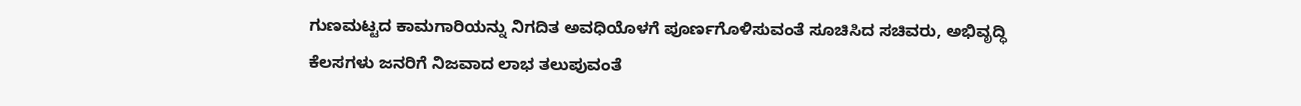ಗುಣಮಟ್ಟದ ಕಾಮಗಾರಿಯನ್ನು ನಿಗದಿತ ಅವಧಿಯೊಳಗೆ ಪೂರ್ಣಗೊಳಿಸುವಂತೆ ಸೂಚಿಸಿದ ಸಚಿವರು, ಅಭಿವೃದ್ಧಿ ಕೆಲಸಗಳು ಜನರಿಗೆ ನಿಜವಾದ ಲಾಭ ತಲುಪುವಂತೆ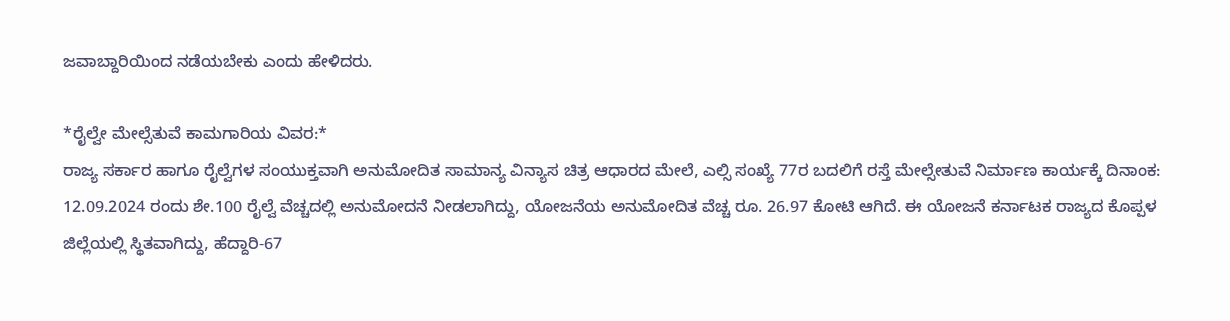ಜವಾಬ್ದಾರಿಯಿಂದ ನಡೆಯಬೇಕು ಎಂದು ಹೇಳಿದರು.

*ರೈಲ್ವೇ ಮೇಲ್ಸೆತುವೆ ಕಾಮಗಾರಿಯ ವಿವರ:*
ರಾಜ್ಯ ಸರ್ಕಾರ ಹಾಗೂ ರೈಲ್ವೆಗಳ ಸಂಯುಕ್ತವಾಗಿ ಅನುಮೋದಿತ ಸಾಮಾನ್ಯ ವಿನ್ಯಾಸ ಚಿತ್ರ ಆಧಾರದ ಮೇಲೆ, ಎಲ್ಸಿ ಸಂಖ್ಯೆ 77ರ ಬದಲಿಗೆ ರಸ್ತೆ ಮೇಲ್ಸೇತುವೆ ನಿರ್ಮಾಣ ಕಾರ್ಯಕ್ಕೆ ದಿನಾಂಕ: 12.09.2024 ರಂದು ಶೇ.100 ರೈಲ್ವೆ ವೆಚ್ಚದಲ್ಲಿ ಅನುಮೋದನೆ ನೀಡಲಾಗಿದ್ದು, ಯೋಜನೆಯ ಅನುಮೋದಿತ ವೆಚ್ಚ ರೂ. 26.97 ಕೋಟಿ ಆಗಿದೆ. ಈ ಯೋಜನೆ ಕರ್ನಾಟಕ ರಾಜ್ಯದ ಕೊಪ್ಪಳ ಜಿಲ್ಲೆಯಲ್ಲಿ ಸ್ಥಿತವಾಗಿದ್ದು, ಹೆದ್ದಾರಿ-67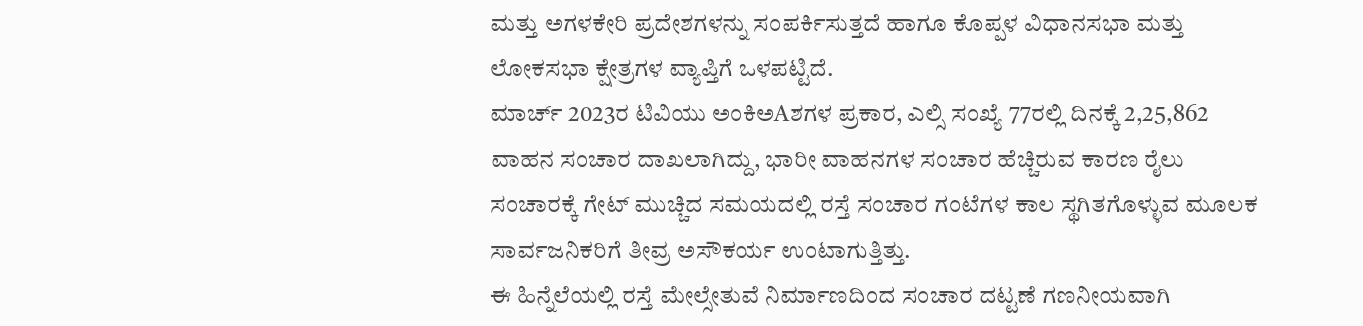ಮತ್ತು ಅಗಳಕೇರಿ ಪ್ರದೇಶಗಳನ್ನು ಸಂಪರ್ಕಿಸುತ್ತದೆ ಹಾಗೂ ಕೊಪ್ಪಳ ವಿಧಾನಸಭಾ ಮತ್ತು ಲೋಕಸಭಾ ಕ್ಷೇತ್ರಗಳ ವ್ಯಾಪ್ತಿಗೆ ಒಳಪಟ್ಟಿದೆ.
ಮಾರ್ಚ್ 2023ರ ಟಿವಿಯು ಅಂಕಿಅAಶಗಳ ಪ್ರಕಾರ, ಎಲ್ಸಿ ಸಂಖ್ಯೆ 77ರಲ್ಲಿ ದಿನಕ್ಕೆ 2,25,862 ವಾಹನ ಸಂಚಾರ ದಾಖಲಾಗಿದ್ದು, ಭಾರೀ ವಾಹನಗಳ ಸಂಚಾರ ಹೆಚ್ಚಿರುವ ಕಾರಣ ರೈಲು ಸಂಚಾರಕ್ಕೆ ಗೇಟ್ ಮುಚ್ಚಿದ ಸಮಯದಲ್ಲಿ ರಸ್ತೆ ಸಂಚಾರ ಗಂಟೆಗಳ ಕಾಲ ಸ್ಥಗಿತಗೊಳ್ಳುವ ಮೂಲಕ ಸಾರ್ವಜನಿಕರಿಗೆ ತೀವ್ರ ಅಸೌಕರ್ಯ ಉಂಟಾಗುತ್ತಿತ್ತು.
ಈ ಹಿನ್ನೆಲೆಯಲ್ಲಿ ರಸ್ತೆ ಮೇಲ್ಸೇತುವೆ ನಿರ್ಮಾಣದಿಂದ ಸಂಚಾರ ದಟ್ಟಣೆ ಗಣನೀಯವಾಗಿ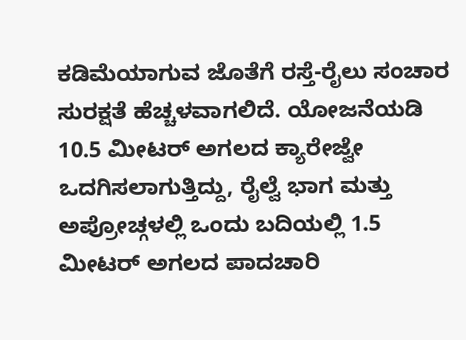ಕಡಿಮೆಯಾಗುವ ಜೊತೆಗೆ ರಸ್ತೆ-ರೈಲು ಸಂಚಾರ ಸುರಕ್ಷತೆ ಹೆಚ್ಚಳವಾಗಲಿದೆ. ಯೋಜನೆಯಡಿ 10.5 ಮೀಟರ್ ಅಗಲದ ಕ್ಯಾರೇಜ್ವೇ ಒದಗಿಸಲಾಗುತ್ತಿದ್ದು, ರೈಲ್ವೆ ಭಾಗ ಮತ್ತು ಅಪ್ರೋಚ್ಗಳಲ್ಲಿ ಒಂದು ಬದಿಯಲ್ಲಿ 1.5 ಮೀಟರ್ ಅಗಲದ ಪಾದಚಾರಿ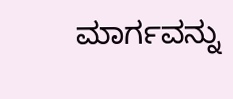ಮಾರ್ಗವನ್ನು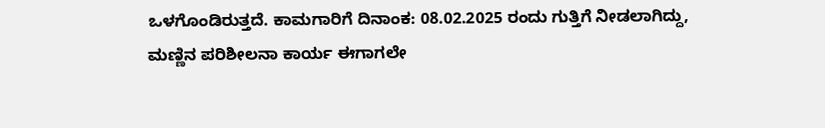ಒಳಗೊಂಡಿರುತ್ತದೆ. ಕಾಮಗಾರಿಗೆ ದಿನಾಂಕ: 08.02.2025 ರಂದು ಗುತ್ತಿಗೆ ನೀಡಲಾಗಿದ್ದು, ಮಣ್ಣಿನ ಪರಿಶೀಲನಾ ಕಾರ್ಯ ಈಗಾಗಲೇ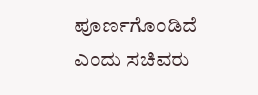ಪೂರ್ಣಗೊಂಡಿದೆ ಎಂದು ಸಚಿವರು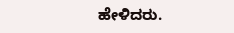ಹೇಳಿದರು.